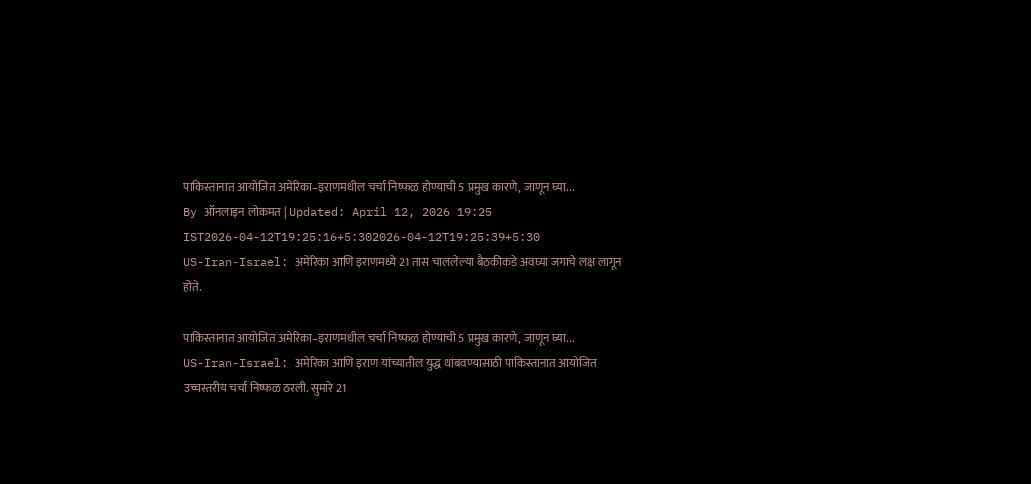पाकिस्तानात आयोजित अमेरिका–इराणमधील चर्चा निष्फळ होण्याची 5 प्रमुख कारणे, जाणून घ्या...
By ऑनलाइन लोकमत | Updated: April 12, 2026 19:25 IST2026-04-12T19:25:16+5:302026-04-12T19:25:39+5:30
US-Iran-Israel: अमेरिका आणि इराणमध्ये 21 तास चाललेल्या बैठकीकडे अवघ्या जगाचे लक्ष लागून होते.

पाकिस्तानात आयोजित अमेरिका–इराणमधील चर्चा निष्फळ होण्याची 5 प्रमुख कारणे, जाणून घ्या...
US-Iran-Israel: अमेरिका आणि इराण यांच्यातील युद्ध थांबवण्यासाठी पाकिस्तानात आयोजित उच्चस्तरीय चर्चा निष्फळ ठरली. सुमारे 21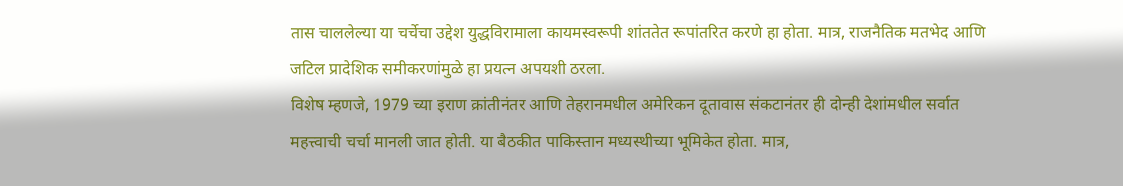तास चाललेल्या या चर्चेचा उद्देश युद्धविरामाला कायमस्वरूपी शांततेत रूपांतरित करणे हा होता. मात्र, राजनैतिक मतभेद आणि जटिल प्रादेशिक समीकरणांमुळे हा प्रयत्न अपयशी ठरला.
विशेष म्हणजे, 1979 च्या इराण क्रांतीनंतर आणि तेहरानमधील अमेरिकन दूतावास संकटानंतर ही दोन्ही देशांमधील सर्वात महत्त्वाची चर्चा मानली जात होती. या बैठकीत पाकिस्तान मध्यस्थीच्या भूमिकेत होता. मात्र,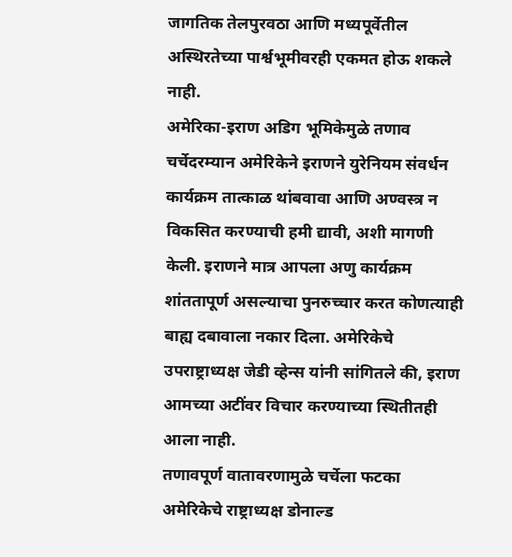जागतिक तेलपुरवठा आणि मध्यपूर्वेतील अस्थिरतेच्या पार्श्वभूमीवरही एकमत होऊ शकले नाही.
अमेरिका-इराण अडिग भूमिकेमुळे तणाव
चर्चेदरम्यान अमेरिकेने इराणने युरेनियम संवर्धन कार्यक्रम तात्काळ थांबवावा आणि अण्वस्त्र न विकसित करण्याची हमी द्यावी, अशी मागणी केली. इराणने मात्र आपला अणु कार्यक्रम शांततापूर्ण असल्याचा पुनरुच्चार करत कोणत्याही बाह्य दबावाला नकार दिला. अमेरिकेचे उपराष्ट्राध्यक्ष जेडी व्हेन्स यांनी सांगितले की, इराण आमच्या अटींवर विचार करण्याच्या स्थितीतही आला नाही.
तणावपूर्ण वातावरणामुळे चर्चेला फटका
अमेरिकेचे राष्ट्राध्यक्ष डोनाल्ड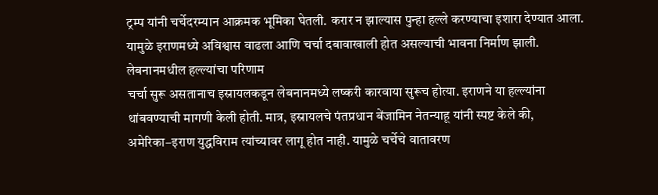ट्रम्प यांनी चर्चेदरम्यान आक्रमक भूमिका घेतली. करार न झाल्यास पुन्हा हल्ले करण्याचा इशारा देण्यात आला. यामुळे इराणमध्ये अविश्वास वाढला आणि चर्चा दबावाखाली होत असल्याची भावना निर्माण झाली.
लेबनानमधील हल्ल्यांचा परिणाम
चर्चा सुरू असतानाच इस्रायलकडून लेबनानमध्ये लष्करी कारवाया सुरूच होत्या. इराणने या हल्ल्यांना थांबवण्याची मागणी केली होती. मात्र, इस्रायलचे पंतप्रधान बेंजामिन नेतन्याहू यांनी स्पष्ट केले की, अमेरिका–इराण युद्धविराम त्यांच्यावर लागू होत नाही. यामुळे चर्चेचे वातावरण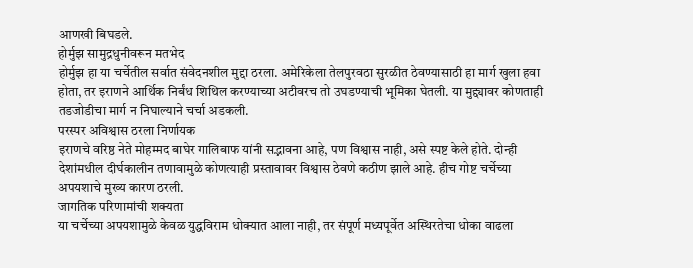आणखी बिघडले.
होर्मुझ सामुद्रधुनीवरून मतभेद
होर्मुझ हा या चर्चेतील सर्वात संवेदनशील मुद्दा ठरला. अमेरिकेला तेलपुरवठा सुरळीत ठेवण्यासाठी हा मार्ग खुला हवा होता, तर इराणने आर्थिक निर्बंध शिथिल करण्याच्या अटीवरच तो उघडण्याची भूमिका घेतली. या मुद्द्यावर कोणताही तडजोडीचा मार्ग न निघाल्याने चर्चा अडकली.
परस्पर अविश्वास ठरला निर्णायक
इराणचे वरिष्ठ नेते मोहम्मद बाघेर गालिबाफ यांनी सद्भावना आहे, पण विश्वास नाही, असे स्पष्ट केले होते. दोन्ही देशांमधील दीर्घकालीन तणावामुळे कोणत्याही प्रस्तावावर विश्वास ठेवणे कठीण झाले आहे. हीच गोष्ट चर्चेच्या अपयशाचे मुख्य कारण ठरली.
जागतिक परिणामांची शक्यता
या चर्चेच्या अपयशामुळे केवळ युद्धविराम धोक्यात आला नाही, तर संपूर्ण मध्यपूर्वेत अस्थिरतेचा धोका वाढला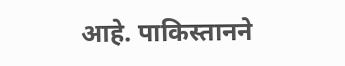आहे. पाकिस्तानने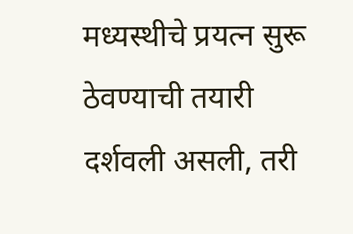मध्यस्थीचे प्रयत्न सुरू ठेवण्याची तयारी दर्शवली असली, तरी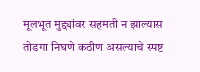मूलभूत मुद्द्यांवर सहमती न झाल्यास तोडगा निघणे कठीण असल्याचे स्पष्ट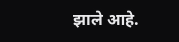झाले आहे.